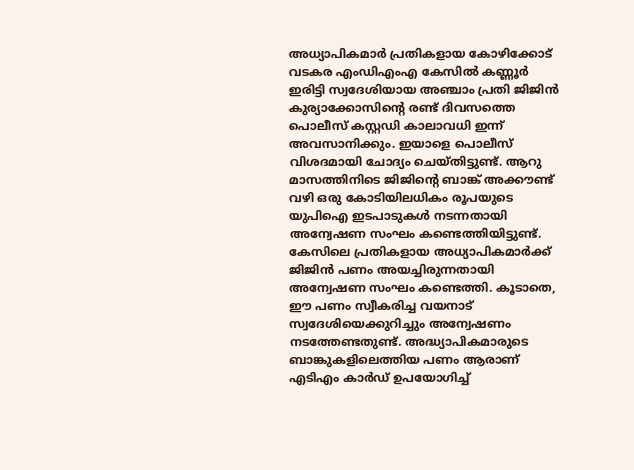അധ്യാപികമാർ പ്രതികളായ കോഴിക്കോട് വടകര എംഡിഎംഎ കേസിൽ കണ്ണൂർ ഇരിട്ടി സ്വദേശിയായ അഞ്ചാം പ്രതി ജിജിൻ കുര്യാക്കോസിൻ്റെ രണ്ട് ദിവസത്തെ പൊലീസ് കസ്റ്റഡി കാലാവധി ഇന്ന് അവസാനിക്കും. ഇയാളെ പൊലീസ് വിശദമായി ചോദ്യം ചെയ്തിട്ടുണ്ട്. ആറു മാസത്തിനിടെ ജിജിൻ്റെ ബാങ്ക് അക്കൗണ്ട് വഴി ഒരു കോടിയിലധികം രൂപയുടെ യുപിഐ ഇടപാടുകൾ നടന്നതായി അന്വേഷണ സംഘം കണ്ടെത്തിയിട്ടുണ്ട്.
കേസിലെ പ്രതികളായ അധ്യാപികമാർക്ക് ജിജിൻ പണം അയച്ചിരുന്നതായി അന്വേഷണ സംഘം കണ്ടെത്തി. കൂടാതെ, ഈ പണം സ്വീകരിച്ച വയനാട് സ്വദേശിയെക്കുറിച്ചും അന്വേഷണം നടത്തേണ്ടതുണ്ട്. അദ്ധ്യാപികമാരുടെ ബാങ്കുകളിലെത്തിയ പണം ആരാണ് എടിഎം കാർഡ് ഉപയോഗിച്ച്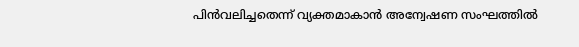പിൻവലിച്ചതെന്ന് വ്യക്തമാകാൻ അന്വേഷണ സംഘത്തിൽ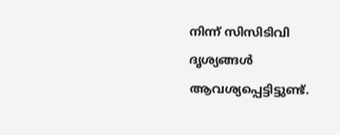നിന്ന് സിസിടിവി ദൃശ്യങ്ങൾ ആവശ്യപ്പെട്ടിട്ടുണ്ട്.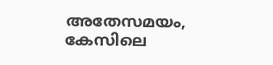അതേസമയം, കേസിലെ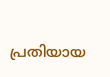പ്രതിയായ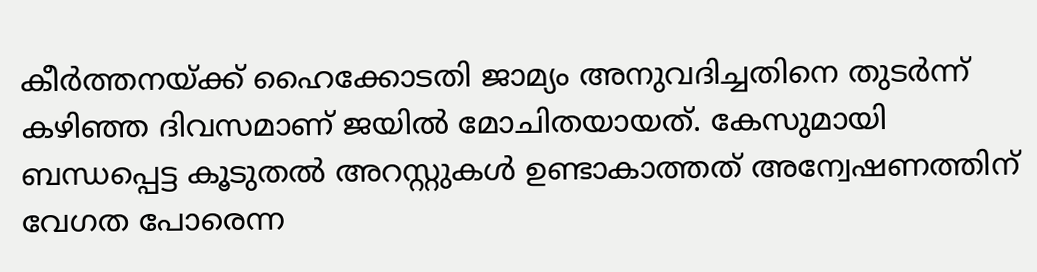കീർത്തനയ്ക്ക് ഹൈക്കോടതി ജാമ്യം അനുവദിച്ചതിനെ തുടർന്ന് കഴിഞ്ഞ ദിവസമാണ് ജയിൽ മോചിതയായത്. കേസുമായി ബന്ധപ്പെട്ട കൂടുതൽ അറസ്റ്റുകൾ ഉണ്ടാകാത്തത് അന്വേഷണത്തിന് വേഗത പോരെന്ന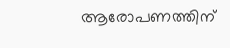ആരോപണത്തിന്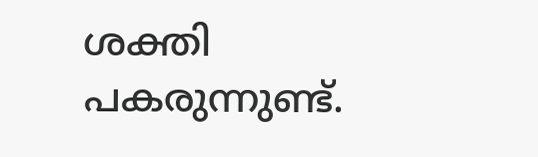ശക്തി പകരുന്നുണ്ട്.